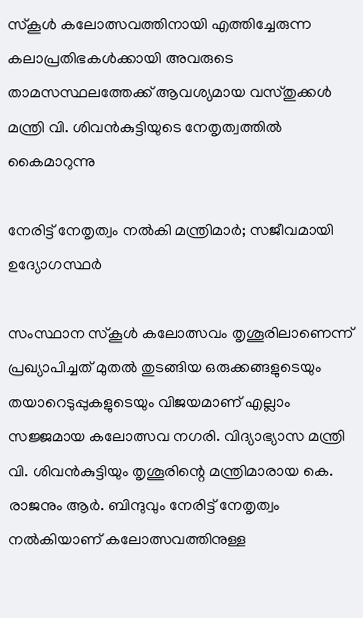സ്കൂൾ കലോത്സവത്തിനായി എത്തിച്ചേരുന്ന കലാപ്രതിഭകൾക്കായി അവരുടെ താമസസ്ഥലത്തേക്ക് ആവശ്യമായ വസ്തുക്കൾ മന്ത്രി വി. ശിവൻകുട്ടിയുടെ നേതൃത്വത്തിൽ കൈമാറുന്നു

നേരിട്ട് നേതൃത്വം നൽകി മന്ത്രിമാർ; സജീവമായി ഉദ്യോഗസ്ഥർ

സംസ്ഥാന സ്കൂൾ കലോത്സവം തൃശൂരിലാണെന്ന് പ്രഖ്യാപിച്ചത് മുതൽ തുടങ്ങിയ ഒരുക്കങ്ങളുടെയും തയാറെടുപ്പുകളുടെയും വിജയമാണ് എല്ലാം സജ്ജമായ കലോത്സവ നഗരി. വിദ്യാഭ്യാസ മന്ത്രി വി. ശിവൻകുട്ടിയും തൃശൂരിന്റെ മന്ത്രിമാരായ കെ. രാജനും ആർ. ബിന്ദുവും നേരിട്ട് നേതൃത്വം നൽകിയാണ് കലോത്സവത്തിനുള്ള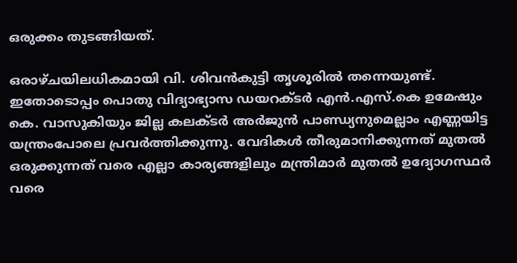ഒരുക്കം തുടങ്ങിയത്.

ഒരാഴ്ചയിലധികമായി വി. ശിവൻകുട്ടി തൃശൂരിൽ തന്നെയുണ്ട്. ഇതോടൊപ്പം പൊതു വിദ്യാഭ്യാസ ഡയറക്ടർ എൻ.എസ്.കെ ഉമേഷും കെ. വാസുകിയും ജില്ല കലക്ടർ അർജുൻ പാണ്ഡ്യനുമെല്ലാം എണ്ണയിട്ട യന്ത്രംപോലെ പ്രവർത്തിക്കുന്നു. വേദികൾ തീരുമാനിക്കുന്നത് മുതൽ ഒരുക്കുന്നത് വരെ എല്ലാ കാര്യങ്ങളിലും മന്ത്രിമാർ മുതൽ ഉദ്യോഗസ്ഥർ വരെ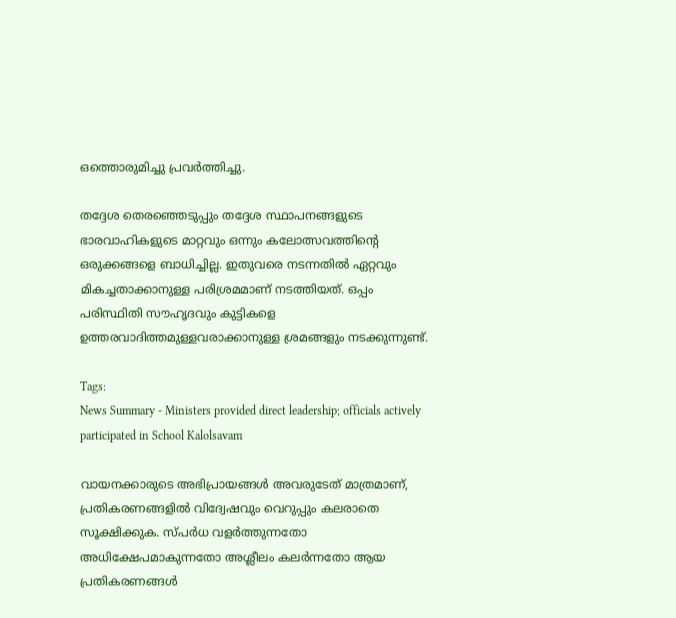ഒത്തൊരുമിച്ചു പ്രവർത്തിച്ചു.

തദ്ദേശ തെരഞ്ഞെടുപ്പും തദ്ദേശ സ്ഥാപനങ്ങളുടെ ഭാരവാഹികളുടെ മാറ്റവും ഒന്നും കലോത്സവത്തിന്റെ ഒരുക്കങ്ങളെ ബാധിച്ചില്ല. ഇതുവരെ നടന്നതിൽ ഏറ്റവും മികച്ചതാക്കാനുള്ള പരിശ്രമമാണ് നടത്തിയത്. ഒപ്പം പരിസ്ഥിതി സൗഹൃദവും കുട്ടികളെ ഉത്തരവാദിത്തമുള്ളവരാക്കാനുള്ള ശ്രമങ്ങളും നടക്കുന്നുണ്ട്.

Tags:
News Summary - Ministers provided direct leadership; officials actively participated in School Kalolsavam

വായനക്കാരുടെ അഭിപ്രായങ്ങള്‍ അവരുടേത് മാത്രമാണ്, പ്രതികരണങ്ങളിൽ വിദ്വേഷവും വെറുപ്പും കലരാതെ സൂക്ഷിക്കുക. സ്പർധ വളർത്തുന്നതോ അധിക്ഷേപമാകുന്നതോ അശ്ലീലം കലർന്നതോ ആയ പ്രതികരണങ്ങൾ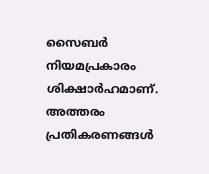സൈബർ നിയമപ്രകാരം ശിക്ഷാർഹമാണ്. അത്തരം പ്രതികരണങ്ങൾ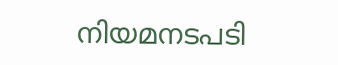നിയമനടപടി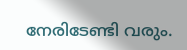നേരിടേണ്ടി വരും.